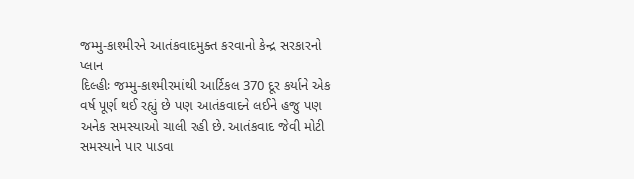જમ્મુ-કાશ્મીરને આતંકવાદમુક્ત કરવાનો કેન્દ્ર સરકારનો પ્લાન
દિલ્હીઃ જમ્મુ-કાશ્મીરમાંથી આર્ટિકલ 370 દૂર કર્યાને એક વર્ષ પૂર્ણ થઈ રહ્યું છે પણ આતંકવાદને લઈને હજુ પણ અનેક સમસ્યાઓ ચાલી રહી છે. આતંકવાદ જેવી મોટી સમસ્યાને પાર પાડવા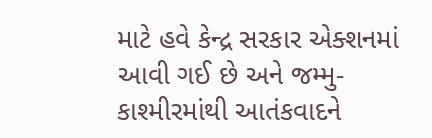માટે હવે કેન્દ્ર સરકાર એક્શનમાં આવી ગઈ છે અને જમ્મુ-કાશ્મીરમાંથી આતંકવાદને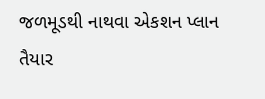જળમૂડથી નાથવા એકશન પ્લાન તૈયાર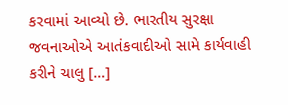કરવામાં આવ્યો છે. ભારતીય સુરક્ષા જવનાઓએ આતંકવાદીઓ સામે કાર્યવાહી કરીને ચાલુ […]